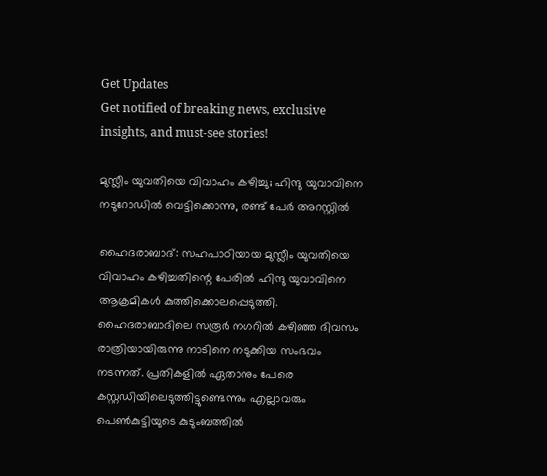Get Updates
Get notified of breaking news, exclusive insights, and must-see stories!

മുസ്ലീം യുവതിയെ വിവാഹം കഴിച്ചു; ഹിന്ദു യുവാവിനെ നടുറോഡില്‍ വെട്ടിക്കൊന്നു, രണ്ട് പേര്‍ അറസ്റ്റില്‍

ഹൈദരാബാദ്: സഹപാഠിയായ മുസ്ലീം യുവതിയെ വിവാഹം കഴിച്ചതിന്റെ പേരില്‍ ഹിന്ദു യുവാവിനെ ആക്രമികള്‍ കുത്തിക്കൊലപ്പെടുത്തി. ഹൈദരാബാദിലെ സരൂര്‍ നഗറില്‍ കഴിഞ്ഞ ദിവസം രാത്രിയായിരുന്നു നാടിനെ നടുക്കിയ സംഭവം നടന്നത്. പ്രതികളില്‍ ഏതാനും പേരെ കസ്റ്റഡിയിലെടുത്തിട്ടുണ്ടെന്നും എല്ലാവരും പെണ്‍കുട്ടിയുടെ കുടുംബത്തില്‍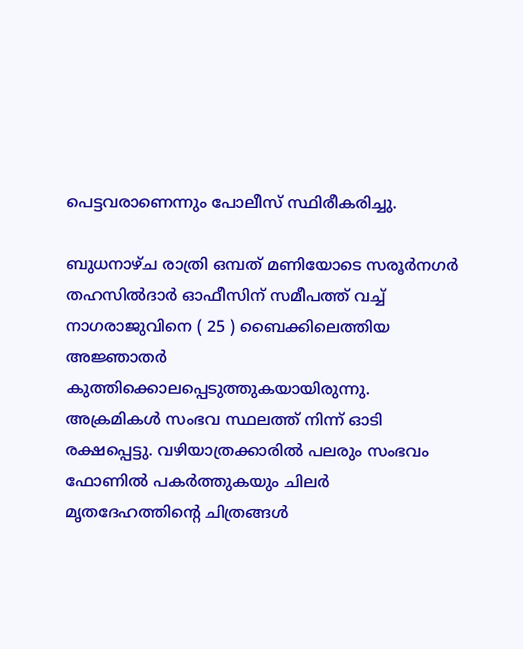പെട്ടവരാണെന്നും പോലീസ് സ്ഥിരീകരിച്ചു.

ബുധനാഴ്ച രാത്രി ഒമ്പത് മണിയോടെ സരൂര്‍നഗര്‍ തഹസില്‍ദാര്‍ ഓഫീസിന് സമീപത്ത് വച്ച് നാഗരാജുവിനെ ( 25 ) ബൈക്കിലെത്തിയ അജ്ഞാതര്‍ കുത്തിക്കൊലപ്പെടുത്തുകയായിരുന്നു. അക്രമികള്‍ സംഭവ സ്ഥലത്ത് നിന്ന് ഓടി രക്ഷപ്പെട്ടു. വഴിയാത്രക്കാരില്‍ പലരും സംഭവം ഫോണില്‍ പകര്‍ത്തുകയും ചിലര്‍ മൃതദേഹത്തിന്റെ ചിത്രങ്ങള്‍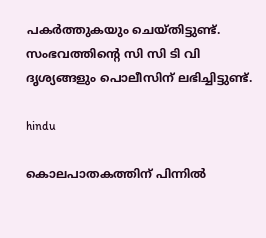പകര്‍ത്തുകയും ചെയ്തിട്ടുണ്ട്. സംഭവത്തിന്റെ സി സി ടി വി ദൃശ്യങ്ങളും പൊലീസിന് ലഭിച്ചിട്ടുണ്ട്.

hindu

കൊലപാതകത്തിന് പിന്നില്‍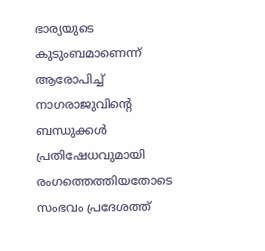ഭാര്യയുടെ കുടുംബമാണെന്ന് ആരോപിച്ച് നാഗരാജുവിന്റെ ബന്ധുക്കള്‍ പ്രതിഷേധവുമായി രംഗത്തെത്തിയതോടെ സംഭവം പ്രദേശത്ത്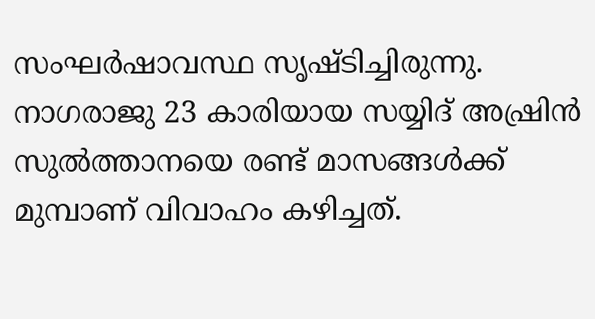സംഘര്‍ഷാവസ്ഥ സൃഷ്ടിച്ചിരുന്നു. നാഗരാജു 23 കാരിയായ സയ്യിദ് അഷ്രിന്‍ സുല്‍ത്താനയെ രണ്ട് മാസങ്ങള്‍ക്ക് മുമ്പാണ് വിവാഹം കഴിച്ചത്.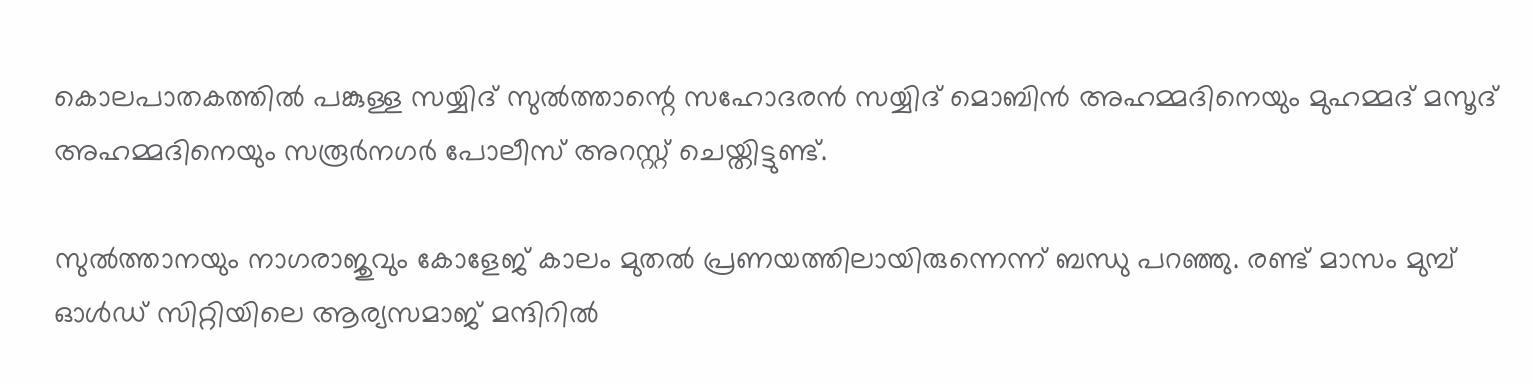കൊലപാതകത്തില്‍ പങ്കുള്ള സയ്യിദ് സുല്‍ത്താന്റെ സഹോദരന്‍ സയ്യിദ് മൊബിന്‍ അഹമ്മദിനെയും മുഹമ്മദ് മസൂദ് അഹമ്മദിനെയും സരൂര്‍നഗര്‍ പോലീസ് അറസ്റ്റ് ചെയ്തിട്ടുണ്ട്.

സുല്‍ത്താനയും നാഗരാജുവും കോളേജ് കാലം മുതല്‍ പ്രണയത്തിലായിരുന്നെന്ന് ബന്ധു പറഞ്ഞു. രണ്ട് മാസം മുമ്പ് ഓള്‍ഡ് സിറ്റിയിലെ ആര്യസമാജ് മന്ദിറില്‍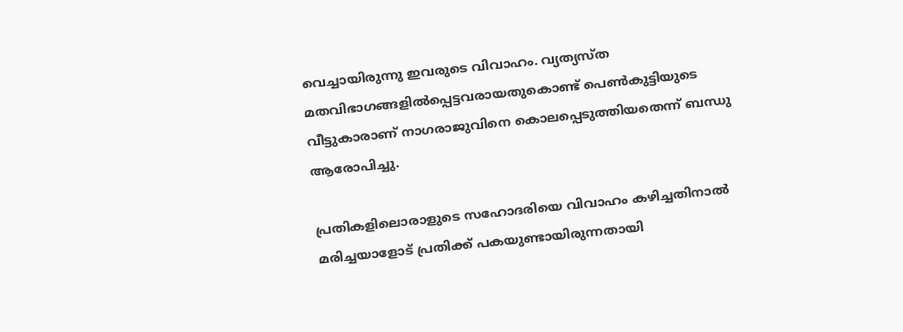വെച്ചായിരുന്നു ഇവരുടെ വിവാഹം. വ്യത്യസ്ത മതവിഭാഗങ്ങളില്‍പ്പെട്ടവരായതുകൊണ്ട് പെണ്‍കുട്ടിയുടെ വീട്ടുകാരാണ് നാഗരാജുവിനെ കൊലപ്പെടുത്തിയതെന്ന് ബന്ധു ആരോപിച്ചു.

പ്രതികളിലൊരാളുടെ സഹോദരിയെ വിവാഹം കഴിച്ചതിനാല്‍ മരിച്ചയാളോട് പ്രതിക്ക് പകയുണ്ടായിരുന്നതായി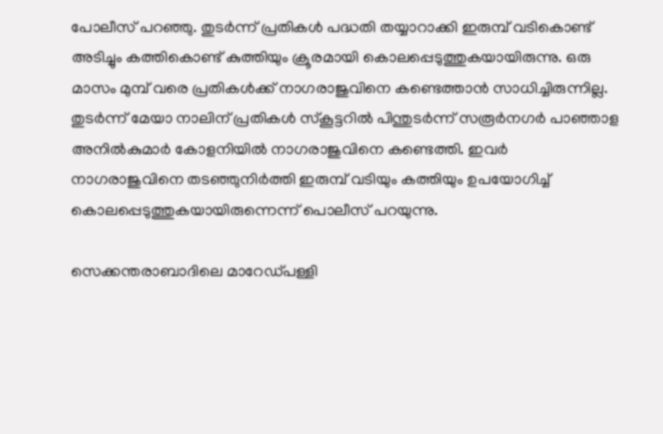പോലീസ് പറഞ്ഞു. തുടര്‍ന്ന് പ്രതികള്‍ പദ്ധതി തയ്യാറാക്കി ഇരുമ്പ് വടികൊണ്ട് അടിച്ചും കത്തികൊണ്ട് കുത്തിയും ക്രൂരമായി കൊലപ്പെടുത്തുകയായിരുന്നു. ഒരു മാസം മുമ്പ് വരെ പ്രതികള്‍ക്ക് നാഗരാജുവിനെ കണ്ടെത്താന്‍ സാധിച്ചിരുന്നില്ല. തുടര്‍ന്ന് മേയാ നാലിന് പ്രതികള്‍ സ്‌കൂട്ടറില്‍ പിന്തുടര്‍ന്ന് സരൂര്‍നഗര്‍ പാഞ്ഞാള അനില്‍കുമാര്‍ കോളനിയില്‍ നാഗരാജുവിനെ കണ്ടെത്തി. ഇവര്‍ നാഗരാജുവിനെ തടഞ്ഞുനിര്‍ത്തി ഇരുമ്പ് വടിയും കത്തിയും ഉപയോഗിച്ച് കൊലപ്പെടുത്തുകയായിരുന്നെന്ന് പൊലീസ് പറയുന്നു.

സെക്കന്തരാബാദിലെ മാറേഡ്പള്ളി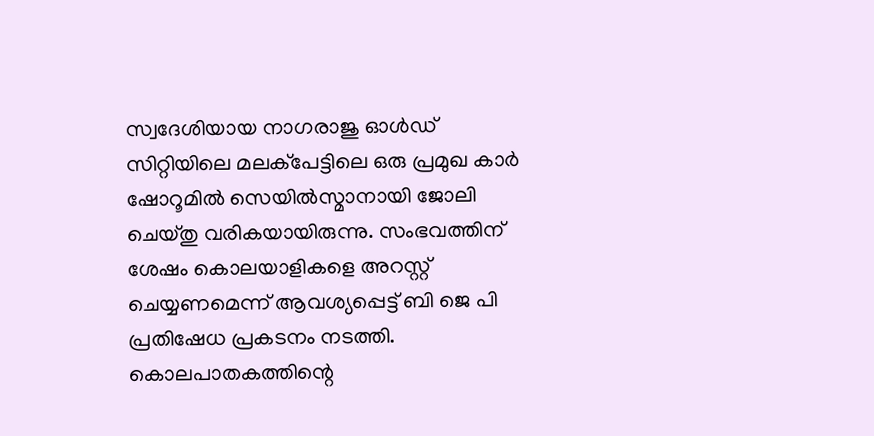സ്വദേശിയായ നാഗരാജു ഓള്‍ഡ് സിറ്റിയിലെ മലക്‌പേട്ടിലെ ഒരു പ്രമുഖ കാര്‍ ഷോറൂമില്‍ സെയില്‍സ്മാനായി ജോലി ചെയ്തു വരികയായിരുന്നു. സംഭവത്തിന് ശേഷം കൊലയാളികളെ അറസ്റ്റ് ചെയ്യണമെന്ന് ആവശ്യപ്പെട്ട് ബി ജെ പി പ്രതിഷേധ പ്രകടനം നടത്തി. കൊലപാതകത്തിന്റെ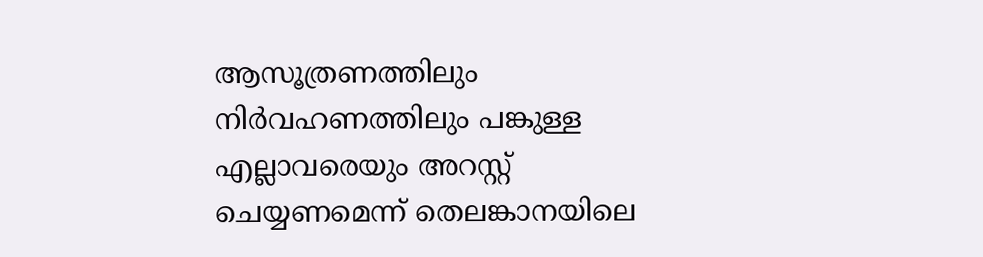ആസൂത്രണത്തിലും നിര്‍വഹണത്തിലും പങ്കുള്ള എല്ലാവരെയും അറസ്റ്റ് ചെയ്യണമെന്ന് തെലങ്കാനയിലെ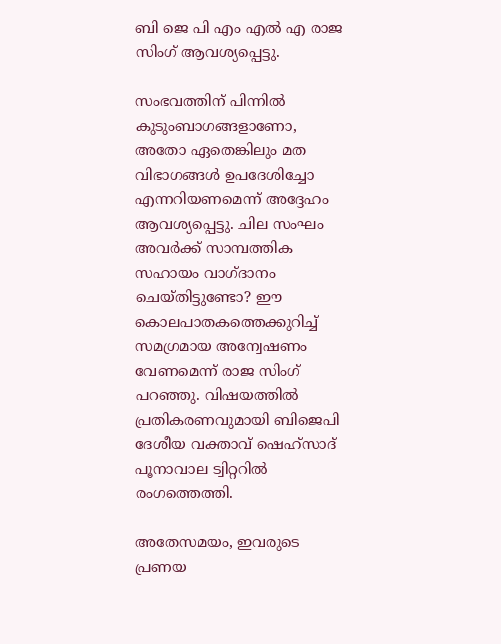ബി ജെ പി എം എല്‍ എ രാജ സിംഗ് ആവശ്യപ്പെട്ടു.

സംഭവത്തിന് പിന്നില്‍ കുടുംബാഗങ്ങളാണോ, അതോ ഏതെങ്കിലും മത വിഭാഗങ്ങള്‍ ഉപദേശിച്ചോ എന്നറിയണമെന്ന് അദ്ദേഹം ആവശ്യപ്പെട്ടു. ചില സംഘം അവര്‍ക്ക് സാമ്പത്തിക സഹായം വാഗ്ദാനം ചെയ്തിട്ടുണ്ടോ? ഈ കൊലപാതകത്തെക്കുറിച്ച് സമഗ്രമായ അന്വേഷണം വേണമെന്ന് രാജ സിംഗ് പറഞ്ഞു. വിഷയത്തില്‍ പ്രതികരണവുമായി ബിജെപി ദേശീയ വക്താവ് ഷെഹ്സാദ് പൂനാവാല ട്വിറ്ററില്‍ രംഗത്തെത്തി.

അതേസമയം, ഇവരുടെ പ്രണയ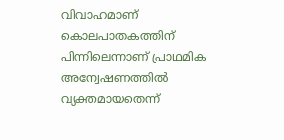വിവാഹമാണ് കൊലപാതകത്തിന് പിന്നിലെന്നാണ് പ്രാഥമിക അന്വേഷണത്തില്‍ വ്യക്തമായതെന്ന്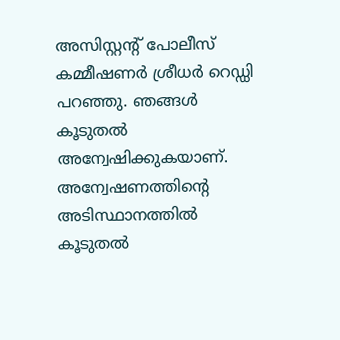അസിസ്റ്റന്റ് പോലീസ് കമ്മീഷണര്‍ ശ്രീധര്‍ റെഡ്ഡി പറഞ്ഞു. ഞങ്ങള്‍ കൂടുതല്‍ അന്വേഷിക്കുകയാണ്. അന്വേഷണത്തിന്റെ അടിസ്ഥാനത്തില്‍ കൂടുതല്‍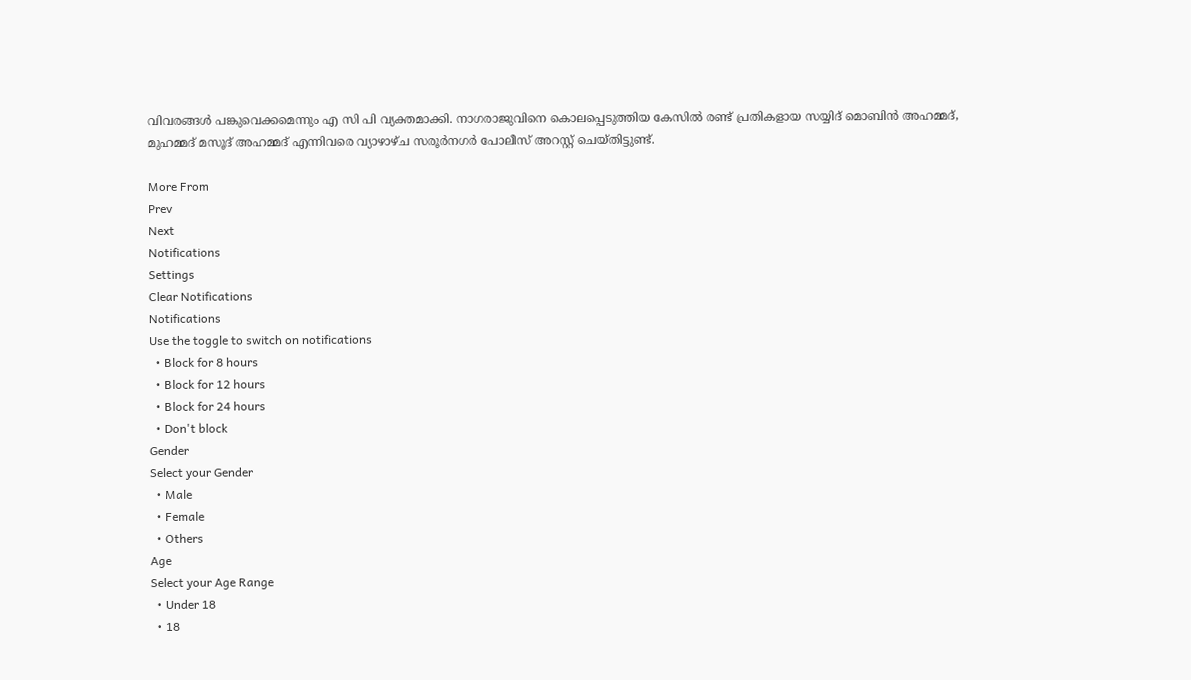വിവരങ്ങള്‍ പങ്കുവെക്കമെന്നും എ സി പി വ്യക്തമാക്കി. നാഗരാജുവിനെ കൊലപ്പെടുത്തിയ കേസില്‍ രണ്ട് പ്രതികളായ സയ്യിദ് മൊബിന്‍ അഹമ്മദ്, മുഹമ്മദ് മസൂദ് അഹമ്മദ് എന്നിവരെ വ്യാഴാഴ്ച സരൂര്‍നഗര്‍ പോലീസ് അറസ്റ്റ് ചെയ്തിട്ടുണ്ട്.

More From
Prev
Next
Notifications
Settings
Clear Notifications
Notifications
Use the toggle to switch on notifications
  • Block for 8 hours
  • Block for 12 hours
  • Block for 24 hours
  • Don't block
Gender
Select your Gender
  • Male
  • Female
  • Others
Age
Select your Age Range
  • Under 18
  • 18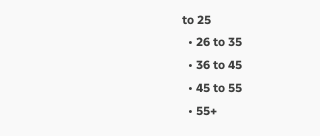to 25
  • 26 to 35
  • 36 to 45
  • 45 to 55
  • 55+